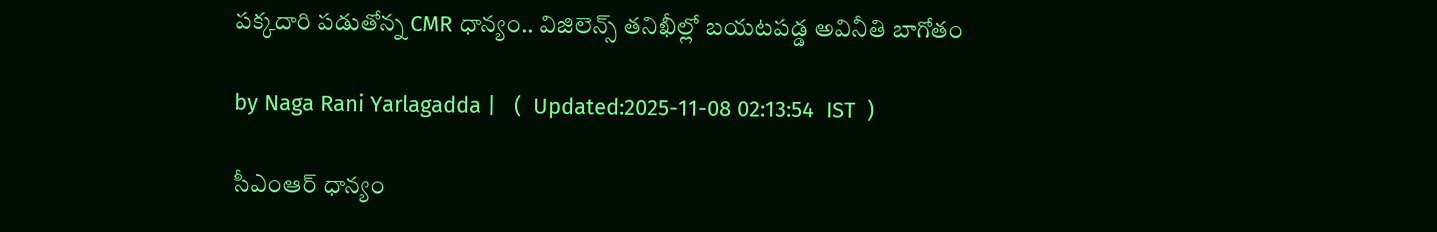పక్కదారి పడుతోన్న CMR ధాన్యం.. విజిలెన్స్ తనిఖీల్లో బయటపడ్డ అవినీతి బాగోతం

by Naga Rani Yarlagadda |   (  Updated:2025-11-08 02:13:54  IST  )

సీఎంఆర్ ధాన్యం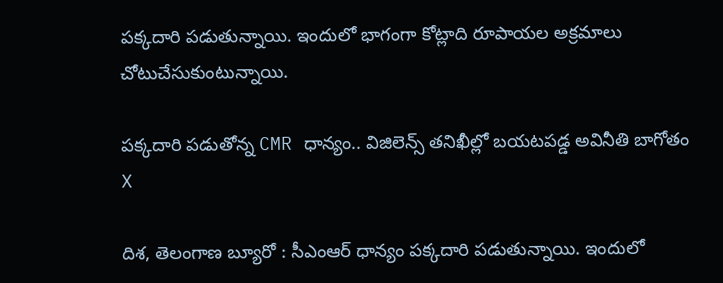పక్కదారి పడుతున్నాయి. ఇందులో భాగంగా కోట్లాది రూపాయల అక్రమాలు చోటుచేసుకుంటున్నాయి.

పక్కదారి పడుతోన్న CMR ధాన్యం.. విజిలెన్స్ తనిఖీల్లో బయటపడ్డ అవినీతి బాగోతం
X

దిశ, తెలంగాణ బ్యూరో : సీఎంఆర్ ధాన్యం పక్కదారి పడుతున్నాయి. ఇందులో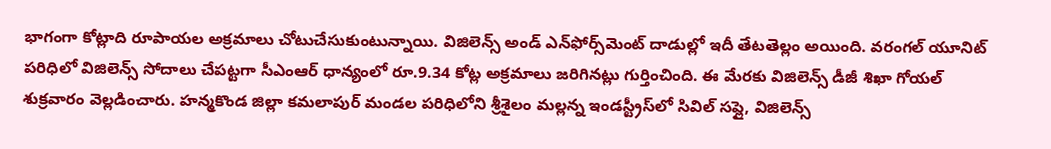భాగంగా కోట్లాది రూపాయల అక్రమాలు చోటుచేసుకుంటున్నాయి. విజిలెన్స్ అండ్ ఎన్‌ఫోర్స్‌మెంట్ దాడుల్లో ఇదీ తేటతెల్లం అయింది. వరంగల్ యూనిట్ పరిధిలో విజిలెన్స్ సోదాలు చేపట్టగా సీఎంఆర్ ధాన్యంలో రూ.9.34 కోట్ల అక్రమాలు జరిగినట్లు గుర్తించింది. ఈ మేరకు విజిలెన్స్ డీజీ శిఖా గోయల్ శుక్రవారం వెల్లడించారు. హన్మకొండ జిల్లా కమలాపుర్ మండల పరిధిలోని శ్రీశైలం మల్లన్న ఇండస్ట్రీస్‌లో సివిల్ సప్లై, విజిలెన్స్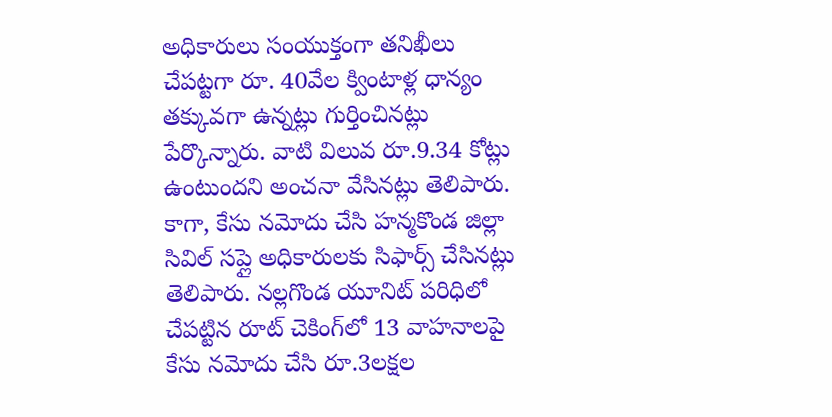అధికారులు సంయుక్తంగా తనిఖీలు చేపట్టగా రూ. 40వేల క్వింటాళ్ల ధాన్యం తక్కువగా ఉన్నట్లు గుర్తించినట్లు పేర్కొన్నారు. వాటి విలువ రూ.9.34 కోట్లు ఉంటుందని అంచనా వేసినట్లు తెలిపారు. కాగా, కేసు నమోదు చేసి హన్మకొండ జిల్లా సివిల్ సప్లై అధికారులకు సిఫార్స్ చేసినట్లు తెలిపారు. నల్లగొండ యూనిట్ పరిధిలో చేపట్టిన రూట్ చెకింగ్‌లో 13 వాహనాలపై కేసు నమోదు చేసి రూ.3లక్షల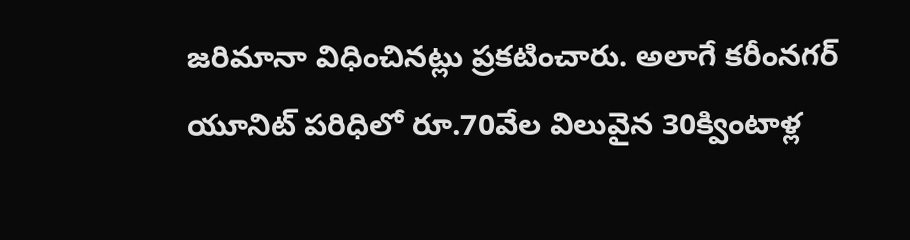జరిమానా విధించినట్లు ప్రకటించారు. అలాగే కరీంనగర్ యూనిట్ పరిధిలో రూ.70వేల విలువైన 30క్వింటాళ్ల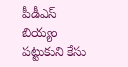పీడీఎస్ బియ్యం పట్టుకుని కేసు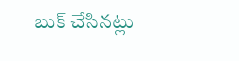బుక్ చేసినట్లు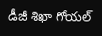డీజీ శిఖా గోయల్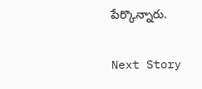పేర్కొన్నారు.

Next Story